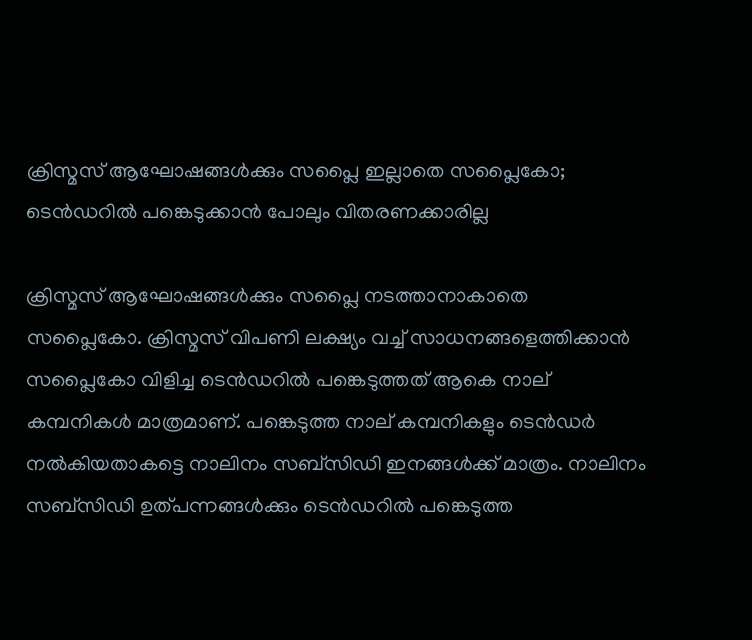ക്രിസ്മസ് ആഘോഷങ്ങള്‍ക്കും സപ്ലൈ ഇല്ലാതെ സപ്ലൈകോ; ടെന്‍ഡറില്‍ പങ്കെടുക്കാന്‍ പോലും വിതരണക്കാരില്ല

ക്രിസ്മസ് ആഘോഷങ്ങള്‍ക്കും സപ്ലൈ നടത്താനാകാതെ സപ്ലൈകോ. ക്രിസ്മസ് വിപണി ലക്ഷ്യം വച്ച് സാധനങ്ങളെത്തിക്കാന്‍ സപ്ലൈകോ വിളിച്ച ടെന്‍ഡറില്‍ പങ്കെടുത്തത് ആകെ നാല് കമ്പനികള്‍ മാത്രമാണ്. പങ്കെടുത്ത നാല് കമ്പനികളും ടെന്‍ഡര്‍ നല്‍കിയതാകട്ടെ നാലിനം സബ്‌സിഡി ഇനങ്ങള്‍ക്ക് മാത്രം. നാലിനം സബ്‌സിഡി ഉത്പന്നങ്ങള്‍ക്കും ടെന്‍ഡറില്‍ പങ്കെടുത്ത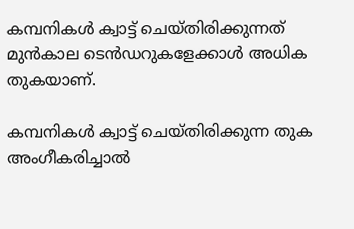കമ്പനികള്‍ ക്വാട്ട് ചെയ്തിരിക്കുന്നത് മുന്‍കാല ടെന്‍ഡറുകളേക്കാള്‍ അധിക തുകയാണ്.

കമ്പനികള്‍ ക്വാട്ട് ചെയ്തിരിക്കുന്ന തുക അംഗീകരിച്ചാല്‍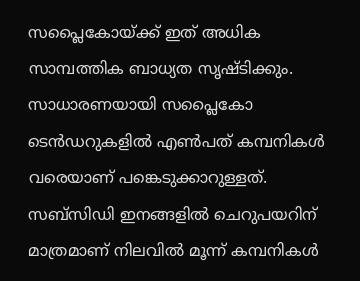സപ്ലൈകോയ്ക്ക് ഇത് അധിക സാമ്പത്തിക ബാധ്യത സൃഷ്ടിക്കും. സാധാരണയായി സപ്ലൈകോ ടെന്‍ഡറുകളില്‍ എണ്‍പത് കമ്പനികള്‍ വരെയാണ് പങ്കെടുക്കാറുള്ളത്. സബ്‌സിഡി ഇനങ്ങളില്‍ ചെറുപയറിന് മാത്രമാണ് നിലവില്‍ മൂന്ന് കമ്പനികള്‍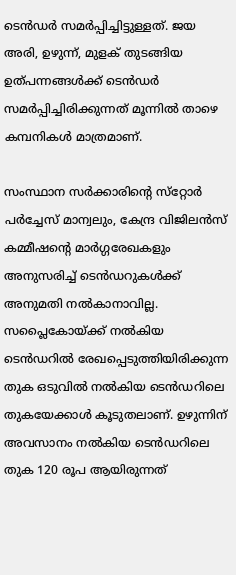ടെന്‍ഡര്‍ സമര്‍പ്പിച്ചിട്ടുള്ളത്. ജയ അരി, ഉഴുന്ന്, മുളക് തുടങ്ങിയ ഉത്പന്നങ്ങള്‍ക്ക് ടെന്‍ഡര്‍ സമര്‍പ്പിച്ചിരിക്കുന്നത് മൂന്നില്‍ താഴെ കമ്പനികള്‍ മാത്രമാണ്.

സംസ്ഥാന സര്‍ക്കാരിന്റെ സ്‌റ്റോര്‍ പര്‍ച്ചേസ് മാന്വലും, കേന്ദ്ര വിജിലന്‍സ് കമ്മീഷന്റെ മാര്‍ഗ്ഗരേഖകളും അനുസരിച്ച് ടെന്‍ഡറുകള്‍ക്ക് അനുമതി നല്‍കാനാവില്ല. സപ്ലൈകോയ്ക്ക് നല്‍കിയ ടെന്‍ഡറില്‍ രേഖപ്പെടുത്തിയിരിക്കുന്ന തുക ഒടുവില്‍ നല്‍കിയ ടെന്‍ഡറിലെ തുകയേക്കാള്‍ കൂടുതലാണ്. ഉഴുന്നിന് അവസാനം നല്‍കിയ ടെന്‍ഡറിലെ തുക 120 രൂപ ആയിരുന്നത്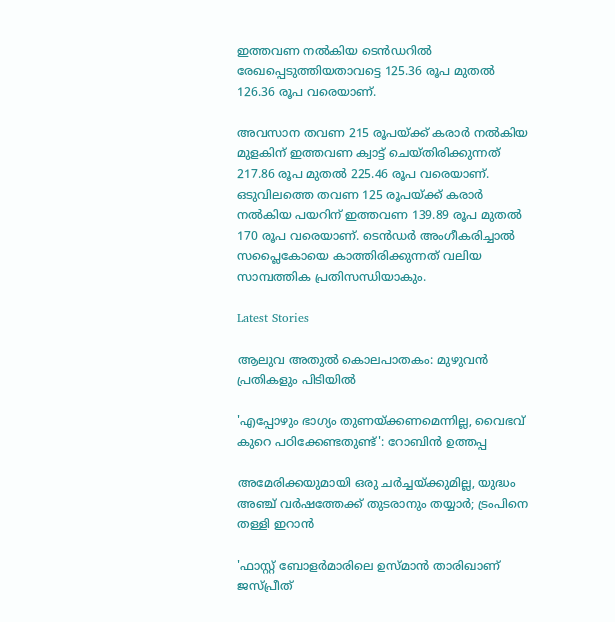ഇത്തവണ നല്‍കിയ ടെന്‍ഡറില്‍ രേഖപ്പെടുത്തിയതാവട്ടെ 125.36 രൂപ മുതല്‍ 126.36 രൂപ വരെയാണ്.

അവസാന തവണ 215 രൂപയ്ക്ക് കരാര്‍ നല്‍കിയ മുളകിന് ഇത്തവണ ക്വാട്ട് ചെയ്തിരിക്കുന്നത് 217.86 രൂപ മുതല്‍ 225.46 രൂപ വരെയാണ്. ഒടുവിലത്തെ തവണ 125 രൂപയ്ക്ക് കരാര്‍ നല്‍കിയ പയറിന് ഇത്തവണ 139.89 രൂപ മുതല്‍ 170 രൂപ വരെയാണ്. ടെന്‍ഡര്‍ അംഗീകരിച്ചാല്‍ സപ്ലൈകോയെ കാത്തിരിക്കുന്നത് വലിയ സാമ്പത്തിക പ്രതിസന്ധിയാകും.

Latest Stories

ആലുവ അതുൽ കൊലപാതകം: മുഴുവൻ പ്രതികളും പിടിയിൽ

'എപ്പോഴും ഭാഗ്യം തുണയ്ക്കണമെന്നില്ല, വൈഭവ് കുറെ പഠിക്കേണ്ടതുണ്ട്': റോബിൻ ഉത്തപ്പ

അമേരിക്കയുമായി ഒരു ചർച്ചയ്ക്കുമില്ല, യുദ്ധം അഞ്ച് വർഷത്തേക്ക് തുടരാനും തയ്യാർ; ട്രംപിനെ തള്ളി ഇറാൻ

'ഫാസ്റ്റ് ബോളർമാരിലെ ഉസ്മാൻ താരിഖാണ് ജസ്പ്രീത്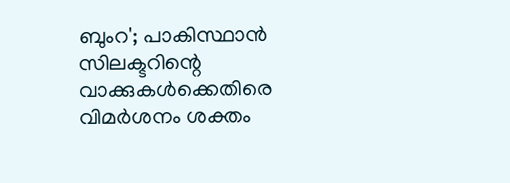ബുംറ'; പാകിസ്ഥാൻ സിലക്ടറിന്റെ വാക്കുകൾക്കെതിരെ വിമർശനം ശക്തം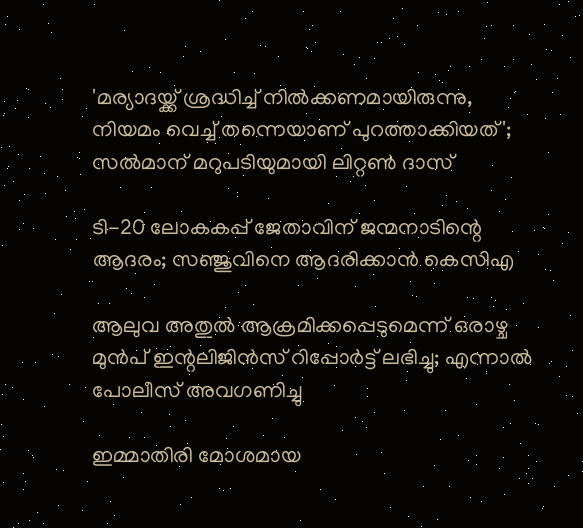'മര്യാദയ്ക്ക് ശ്രദ്ധിച്ച് നിൽക്കണമായിരുന്നു, നിയമം വെച്ച് തന്നെയാണ് പുറത്താക്കിയത്'; സൽമാന് മറുപടിയുമായി ലിറ്റൺ ദാസ്

ടി-20 ലോകകപ്പ് ജേതാവിന് ജന്മനാടിന്റെ ആദരം; സഞ്ജുവിനെ ആദരിക്കാൻ കെസിഎ

ആലുവ അതുൽ ആക്രമിക്കപ്പെടുമെന്ന് ഒരാഴ്ച മുൻപ് ഇന്റലിജിൻസ് റിപ്പോർട്ട് ലഭിച്ചു; എന്നാൽ പോലീസ് അവഗണിച്ചു

ഇമ്മാതിരി മോശമായ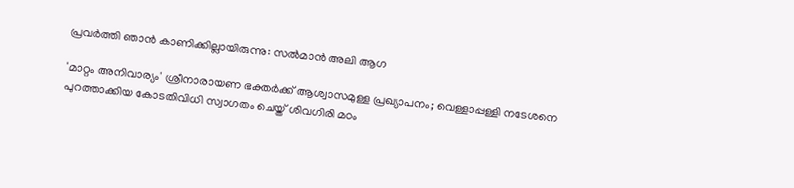പ്രവർത്തി ഞാൻ കാണിക്കില്ലായിരുന്നു: സല്‍മാന്‍ അലി ആഗ

'മാറ്റം അനിവാര്യം' ശ്രീനാരായണ ഭക്തര്‍ക്ക് ആശ്വാസമുള്ള പ്രഖ്യാപനം; വെള്ളാപ്പള്ളി നടേശനെ പുറത്താക്കിയ കോടതിവിധി സ്വാഗതം ചെയ്ത് ശിവഗിരി മഠം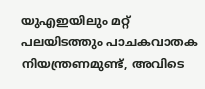യുഎഇയിലും മറ്റ് പലയിടത്തും പാചകവാതക നിയന്ത്രണമുണ്ട്, അവിടെ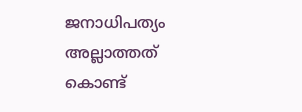ജനാധിപത്യം അല്ലാത്തത് കൊണ്ട്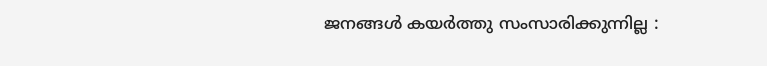ജനങ്ങൾ കയർത്തു സംസാരിക്കുന്നില്ല :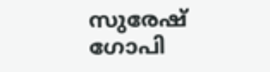സുരേഷ് ഗോപി